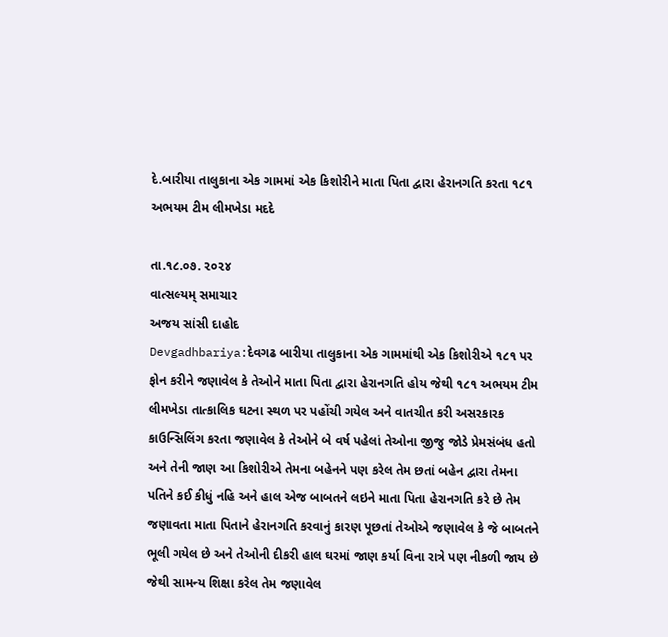દે.બારીયા તાલુકાના એક ગામમાં એક કિશોરીને માતા પિતા દ્વારા હેરાનગતિ કરતા ૧૮૧ અભયમ ટીમ લીમખેડા મદદે

તા.૧૮.૦૭. ૨૦૨૪
વાત્સલ્યમ્ સમાચાર
અજય સાંસી દાહોદ
Devgadhbariya:દેવગઢ બારીયા તાલુકાના એક ગામમાંથી એક કિશોરીએ ૧૮૧ પર ફોન કરીને જણાવેલ કે તેઓને માતા પિતા દ્વારા હેરાનગતિ હોય જેથી ૧૮૧ અભયમ ટીમ લીમખેડા તાત્કાલિક ઘટના સ્થળ પર પહોંચી ગયેલ અને વાતચીત કરી અસરકારક કાઉન્સિલિંગ કરતા જણાવેલ કે તેઓને બે વર્ષ પહેલાં તેઓના જીજુ જોડે પ્રેમસંબંધ હતો અને તેની જાણ આ કિશોરીએ તેમના બહેનને પણ કરેલ તેમ છતાં બહેન દ્વારા તેમના પતિને કઈ કીધું નહિ અને હાલ એજ બાબતને લઇને માતા પિતા હેરાનગતિ કરે છે તેમ જણાવતા માતા પિતાને હેરાનગતિ કરવાનું કારણ પૂછતાં તેઓએ જણાવેલ કે જે બાબતને ભૂલી ગયેલ છે અને તેઓની દીકરી હાલ ઘરમાં જાણ કર્યા વિના રાત્રે પણ નીકળી જાય છે જેથી સામન્ય શિક્ષા કરેલ તેમ જણાવેલ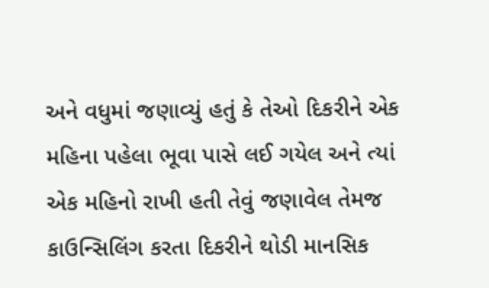અને વધુમાં જણાવ્યું હતું કે તેઓ દિકરીને એક મહિના પહેલા ભૂવા પાસે લઈ ગયેલ અને ત્યાં એક મહિનો રાખી હતી તેવું જણાવેલ તેમજ કાઉન્સિલિંગ કરતા દિકરીને થોડી માનસિક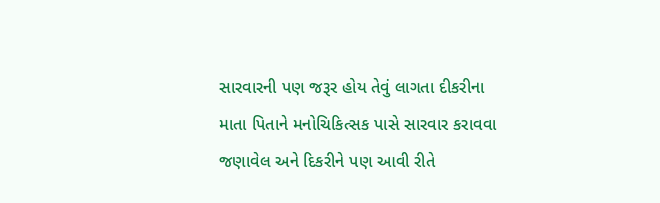સારવારની પણ જરૂર હોય તેવું લાગતા દીકરીના માતા પિતાને મનોચિકિત્સક પાસે સારવાર કરાવવા જણાવેલ અને દિકરીને પણ આવી રીતે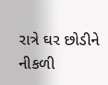રાત્રે ઘર છોડીને નીકળી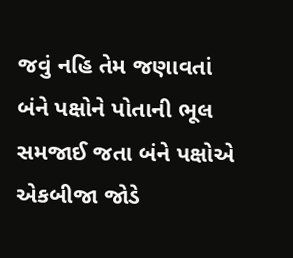જવું નહિ તેમ જણાવતાં બંને પક્ષોને પોતાની ભૂલ સમજાઈ જતા બંને પક્ષોએ એકબીજા જોડે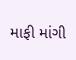માફી માંગી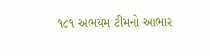૧૮૧ અભયમ ટીમનો આભાર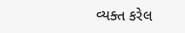વ્યક્ત કરેલ